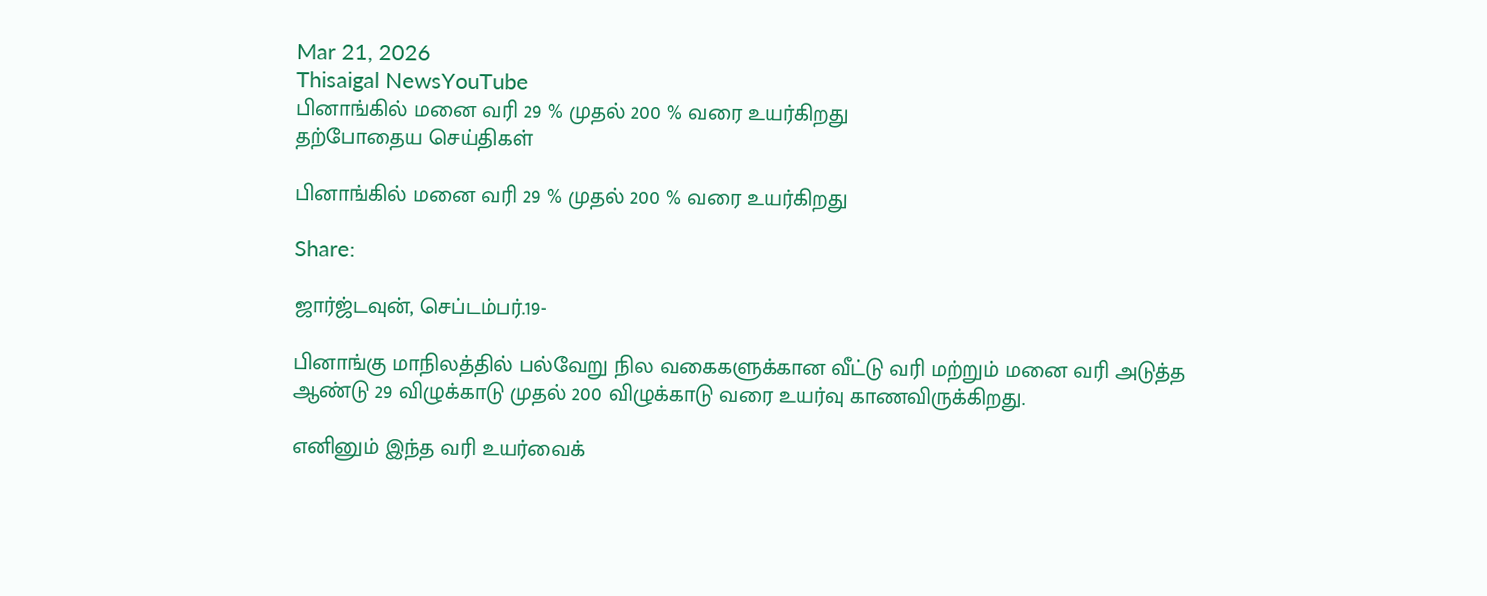Mar 21, 2026
Thisaigal NewsYouTube
பினாங்கில் மனை வரி 29 % முதல் 200 % வரை உயர்கிறது
தற்போதைய செய்திகள்

பினாங்கில் மனை வரி 29 % முதல் 200 % வரை உயர்கிறது

Share:

ஜார்ஜ்டவுன், செப்டம்பர்.19-

பினாங்கு மாநிலத்தில் பல்வேறு நில வகைகளுக்கான வீட்டு வரி மற்றும் மனை வரி அடுத்த ஆண்டு 29 விழுக்காடு முதல் 200 விழுக்காடு வரை உயர்வு காணவிருக்கிறது.

எனினும் இந்த வரி உயர்வைக்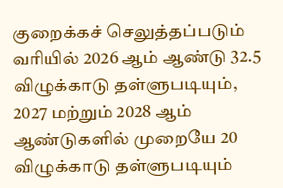குறைக்கச் செலுத்தப்படும் வரியில் 2026 ஆம் ஆண்டு 32.5 விழுக்காடு தள்ளுபடியும், 2027 மற்றும் 2028 ஆம் ஆண்டுகளில் முறையே 20 விழுக்காடு தள்ளுபடியும்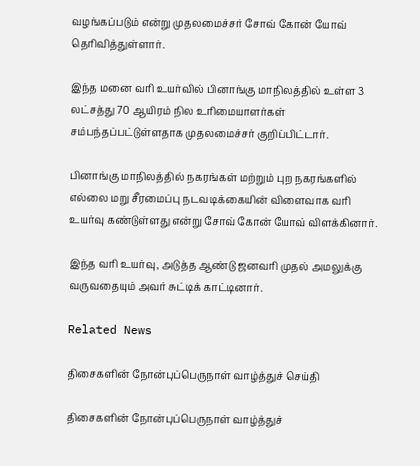வழங்கப்படும் என்று முதலமைச்சர் சோவ் கோன் யோவ் தெரிவித்துள்ளார்.

இந்த மனை வரி உயர்வில் பினாங்கு மாநிலத்தில் உள்ள 3 லட்சத்து 70 ஆயிரம் நில உரிமையாளர்கள் சம்பந்தப்பட்டுள்ளதாக முதலமைச்சர் குறிப்பிட்டார்.

பினாங்கு மாநிலத்தில் நகரங்கள் மற்றும் புற நகரங்களில் எல்லை மறு சீரமைப்பு நடவடிக்கையின் விளைவாக வரி உயர்வு கண்டுள்ளது என்று சோவ் கோன் யோவ் விளக்கினார்.

இந்த வரி உயர்வு, அடுத்த ஆண்டு ஜனவரி முதல் அமலுக்கு வருவதையும் அவர் சுட்டிக் காட்டினார்.

Related News

திசைகளின் நோன்புப்பெருநாள் வாழ்த்துச் செய்தி

திசைகளின் நோன்புப்பெருநாள் வாழ்த்துச்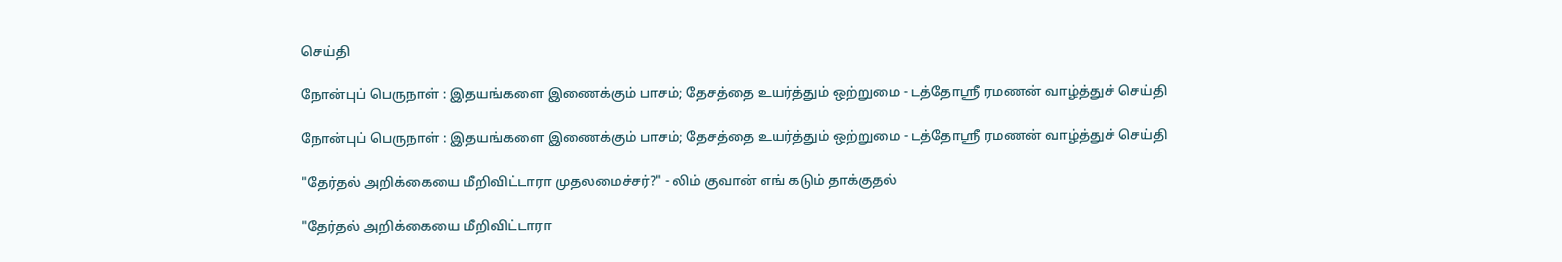செய்தி

நோன்புப் பெருநாள் : இதயங்களை இணைக்கும் பாசம்; தேசத்தை உயர்த்தும் ஒற்றுமை - டத்தோஶ்ரீ ரமணன் வாழ்த்துச் செய்தி

நோன்புப் பெருநாள் : இதயங்களை இணைக்கும் பாசம்; தேசத்தை உயர்த்தும் ஒற்றுமை - டத்தோஶ்ரீ ரமணன் வாழ்த்துச் செய்தி

"தேர்தல் அறிக்கையை மீறிவிட்டாரா முதலமைச்சர்?" - லிம் குவான் எங் கடும் தாக்குதல்

"தேர்தல் அறிக்கையை மீறிவிட்டாரா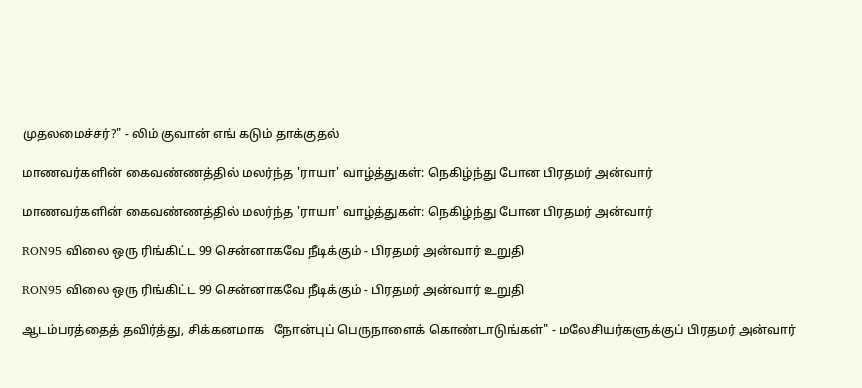முதலமைச்சர்?" - லிம் குவான் எங் கடும் தாக்குதல்

மாணவர்களின் கைவண்ணத்தில் மலர்ந்த 'ராயா' வாழ்த்துகள்: நெகிழ்ந்து போன பிரதமர் அன்வார்

மாணவர்களின் கைவண்ணத்தில் மலர்ந்த 'ராயா' வாழ்த்துகள்: நெகிழ்ந்து போன பிரதமர் அன்வார்

RON95 விலை ஒரு ரிங்கிட்ட 99 சென்னாகவே நீடிக்கும் - பிரதமர் அன்வார் உறுதி

RON95 விலை ஒரு ரிங்கிட்ட 99 சென்னாகவே நீடிக்கும் - பிரதமர் அன்வார் உறுதி

ஆடம்பரத்தைத் தவிர்த்து, சிக்கனமாக   நோன்புப் பெருநாளைக் கொண்டாடுங்கள்" - மலேசியர்களுக்குப் பிரதமர் அன்வார்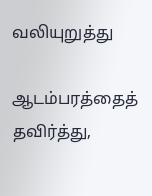வலியுறுத்து

ஆடம்பரத்தைத் தவிர்த்து,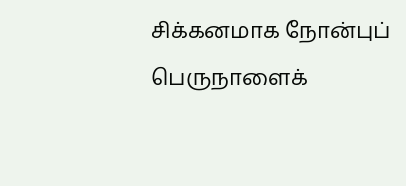சிக்கனமாக நோன்புப் பெருநாளைக்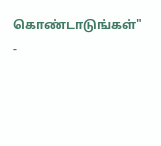கொண்டாடுங்கள்" -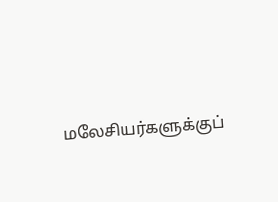மலேசியர்களுக்குப்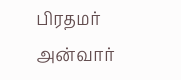பிரதமர் அன்வார்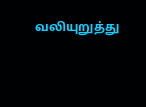வலியுறுத்து